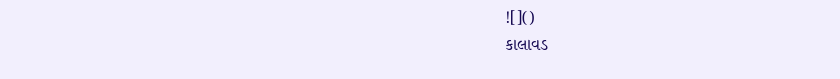![]()
કાલાવડ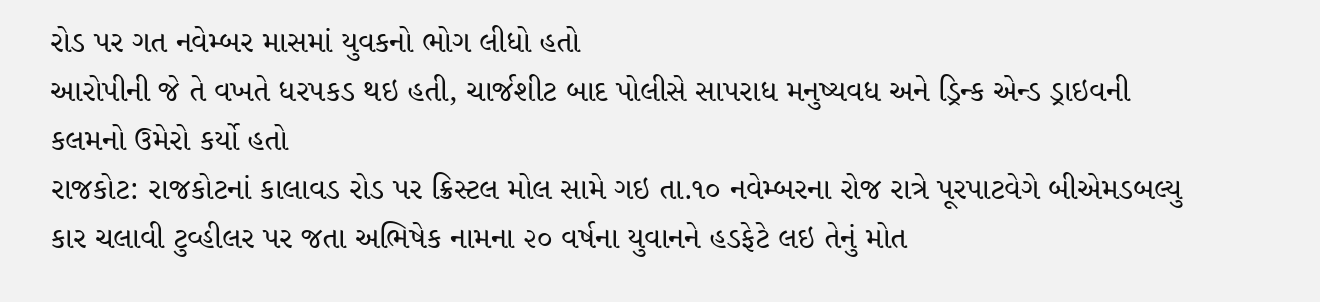રોડ પર ગત નવેમ્બર માસમાં યુવકનો ભોગ લીધો હતો
આરોપીની જે તે વખતે ધરપકડ થઇ હતી, ચાર્જશીટ બાદ પોલીસે સાપરાધ મનુષ્યવધ અને ડ્રિન્ક એન્ડ ડ્રાઇવની કલમનો ઉમેરો કર્યો હતો
રાજકોટ: રાજકોટનાં કાલાવડ રોડ પર ક્રિસ્ટલ મોલ સામે ગઇ તા.૧૦ નવેમ્બરના રોજ રાત્રે પૂરપાટવેગે બીએમડબલ્યુ કાર ચલાવી ટુવ્હીલર પર જતા અભિષેક નામના ૨૦ વર્ષના યુવાનને હડફેટે લઇ તેનું મોત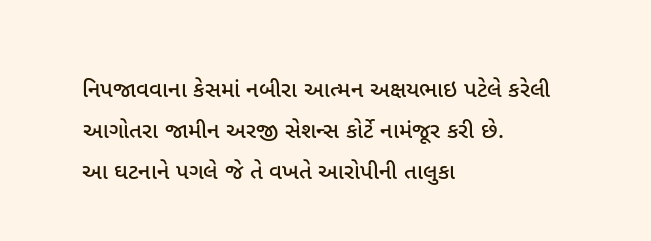નિપજાવવાના કેસમાં નબીરા આત્મન અક્ષયભાઇ પટેલે કરેલી આગોતરા જામીન અરજી સેશન્સ કોર્ટે નામંજૂર કરી છે.
આ ઘટનાને પગલે જે તે વખતે આરોપીની તાલુકા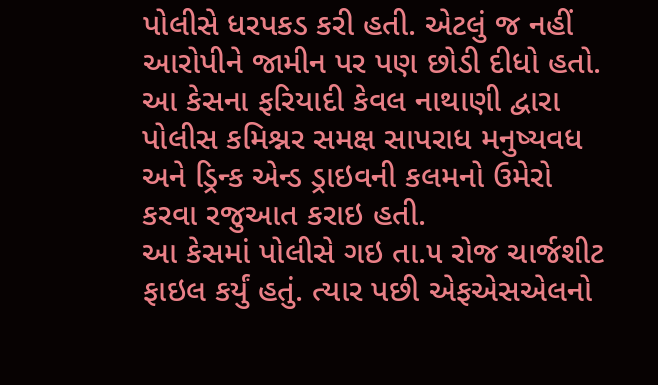પોલીસે ધરપકડ કરી હતી. એટલું જ નહીં આરોપીને જામીન પર પણ છોડી દીધો હતો. આ કેસના ફરિયાદી કેવલ નાથાણી દ્વારા પોલીસ કમિશ્નર સમક્ષ સાપરાધ મનુષ્યવધ અને ડ્રિન્ક એન્ડ ડ્રાઇવની કલમનો ઉમેરો કરવા રજુઆત કરાઇ હતી.
આ કેસમાં પોલીસે ગઇ તા.૫ રોજ ચાર્જશીટ ફાઇલ કર્યું હતું. ત્યાર પછી એફએસએલનો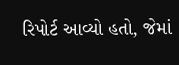રિપોર્ટ આવ્યો હતો, જેમાં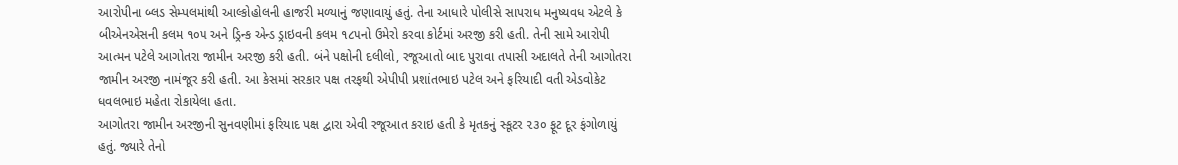આરોપીના બ્લડ સેમ્પલમાંથી આલ્કોહોલની હાજરી મળ્યાનું જણાવાયું હતું. તેના આધારે પોલીસે સાપરાધ મનુષ્યવધ એટલે કે બીએનએસની કલમ ૧૦૫ અને ડ્રિન્ક એન્ડ ડ્રાઇવની કલમ ૧૮૫નો ઉમેરો કરવા કોર્ટમાં અરજી કરી હતી. તેની સામે આરોપી આત્મન પટેલે આગોતરા જામીન અરજી કરી હતી. બંને પક્ષોની દલીલો, રજૂઆતો બાદ પુરાવા તપાસી અદાલતે તેની આગોતરા જામીન અરજી નામંજૂર કરી હતી. આ કેસમાં સરકાર પક્ષ તરફથી એપીપી પ્રશાંતભાઇ પટેલ અને ફરિયાદી વતી એડવોકેટ ધવલભાઇ મહેતા રોકાયેલા હતા.
આગોતરા જામીન અરજીની સુનવણીમાં ફરિયાદ પક્ષ દ્વારા એવી રજૂઆત કરાઇ હતી કે મૃતકનું સ્કૂટર ૨૩૦ ફૂટ દૂર ફંગોળાયું હતું. જ્યારે તેનો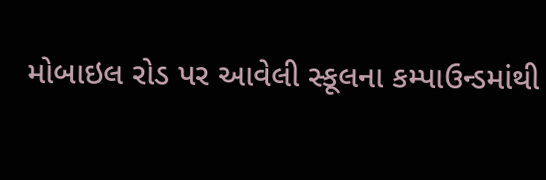મોબાઇલ રોડ પર આવેલી સ્કૂલના કમ્પાઉન્ડમાંથી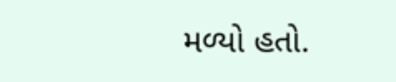મળ્યો હતો.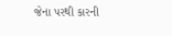જેના પરથી કારની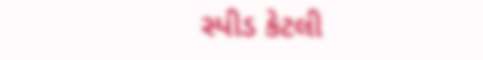સ્પીડ કેટલી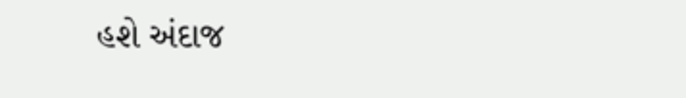હશે અંદાજ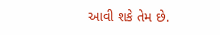આવી શકે તેમ છે.